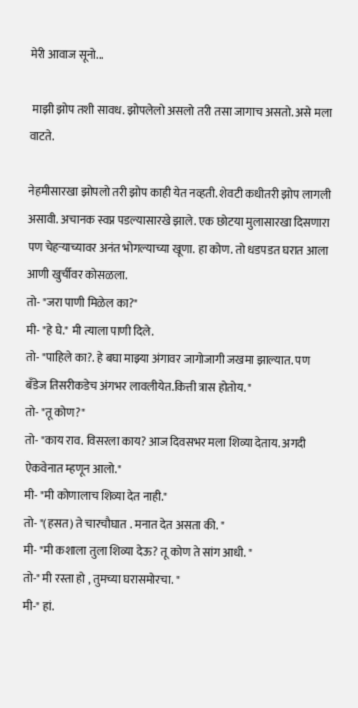मेरी आवाज सूनो...

 माझी झोप तशी सावध. झोपलेलो असलो तरी तसा जागाच असतो. असे मला वाटते.

नेहमीसारखा झोपलो तरी झोप काही येत नव्हती. शेवटी कधीतरी झोप लागली असावी. अचानक स्वप्न पडल्यासारखे झाले. एक छोटया मुलासारखा दिसणारा पण चेहऱ्याच्यावर अनंत भोगल्याच्या खूणा. हा कोण. तो धडपडत घरात आला आणी खुर्चीवर कोसळला.
तो- "जरा पाणी मिळेल का?"
मी- "हे घे." मी त्याला पाणी दिले.
तो- "पाहिले का?. हे बघा माझ्या अंगावर जागोजागी जखमा झाल्यात. पण बँडेज तिसरीकडेच अंगभर लावलीयेत.कित्ती त्रास होतोय. "
तो- "तू कोण?"
तो- "काय राव. विसरला काय? आज दिवसभर मला शिव्या देताय. अगदी ऐकवेनात म्हणून आलो."
मी- "मी कोणालाच शिव्या देत नाही."
तो- "(हसत) ते चारचौघात . मनात देत असता की. "
मी- "मी कशाला तुला शिव्या देऊ? तू कोण ते सांग आधी. "
तो-" मी रस्ता हो , तुमच्या घरासमोरचा. "
मी-" हां.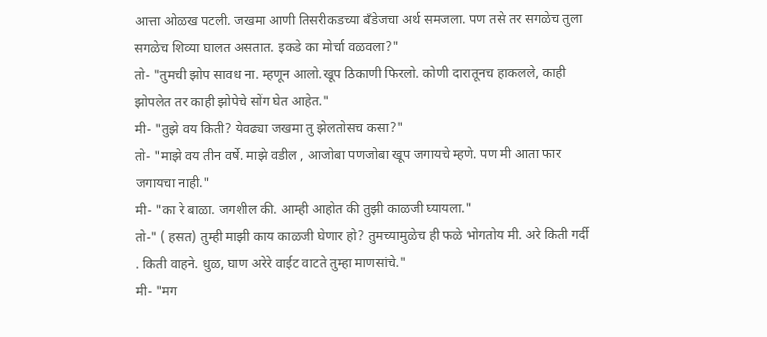आत्ता ओळख पटली. जखमा आणी तिसरीकडच्या बँडेजचा अर्थ समजला. पण तसे तर सगळेच तुला सगळेच शिव्या घालत असतात. इकडे का मोर्चा वळवला?"
तो- "तुमची झोप सावध ना. म्हणून आलो.खूप ठिकाणी फिरलो. कोणी दारातूनच हाकलले, काही झोपलेत तर काही झोपेचे सोंग घेत आहेत."
मी- "तुझे वय किती? येवढ्या जखमा तु झेलतोसच कसा?"
तो- "माझे वय तीन वर्षे. माझे वडील , आजोबा पणजोबा खूप जगायचे म्हणे. पण मी आता फार जगायचा नाही."
मी- "का रे बाळा. जगशील की. आम्ही आहोत की तुझी काळजी घ्यायला."
तो-" ( हसत) तुम्ही माझी काय काळजी घेणार हो? तुमच्यामुळेच ही फळे भोगतोय मी. अरे किती गर्दी . किती वाहने. धुळ, घाण अरेरे वाईट वाटते तुम्हा माणसांचे."
मी- "मग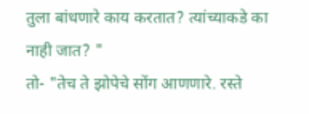तुला बांधणारे काय करतात? त्यांच्याकडे का नाही जात? "
तो- "तेच ते झोपेचे सोंग आणणारे. रस्ते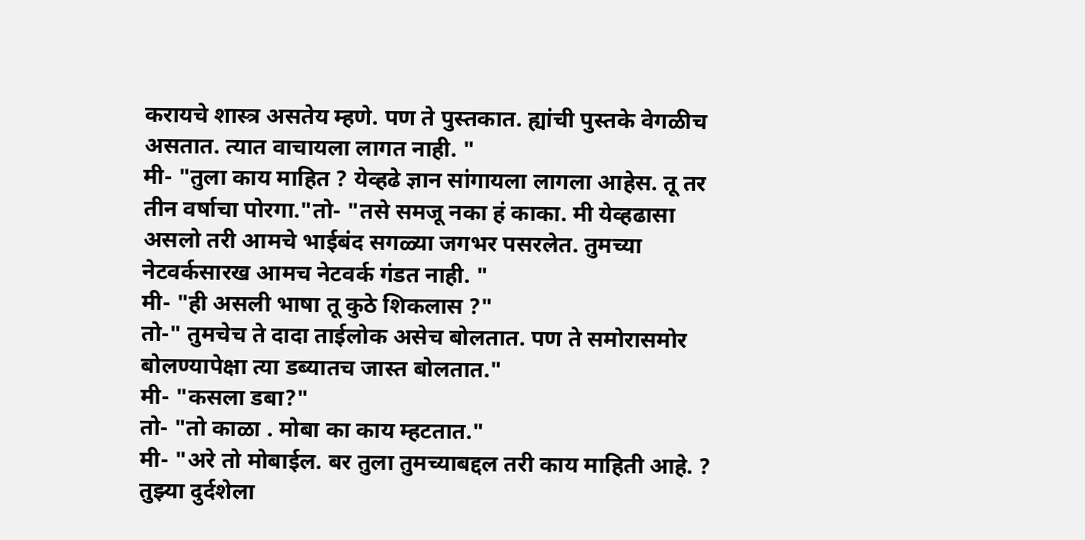करायचे शास्त्र असतेय म्हणे. पण ते पुस्तकात. ह्यांची पुस्तके वेगळीच असतात. त्यात वाचायला लागत नाही. "
मी- "तुला काय माहित ? येव्हढे ज्ञान सांगायला लागला आहेस. तू तर तीन वर्षाचा पोरगा."तो- "तसे समजू नका हं काका. मी येव्हढासा असलो तरी आमचे भाईबंद सगळ्या जगभर पसरलेत. तुमच्या नेटवर्कसारख आमच नेटवर्क गंडत नाही. "
मी- "ही असली भाषा तू कुठे शिकलास ?"
तो-" तुमचेच ते दादा ताईलोक असेच बोलतात. पण ते समोरासमोर बोलण्यापेक्षा त्या डब्यातच जास्त बोलतात."
मी- "कसला डबा?"
तो- "तो काळा . मोबा का काय म्हटतात."
मी- "अरे तो मोबाईल. बर तुला तुमच्याबद्दल तरी काय माहिती आहे. ? तुझ्या दुर्दशेला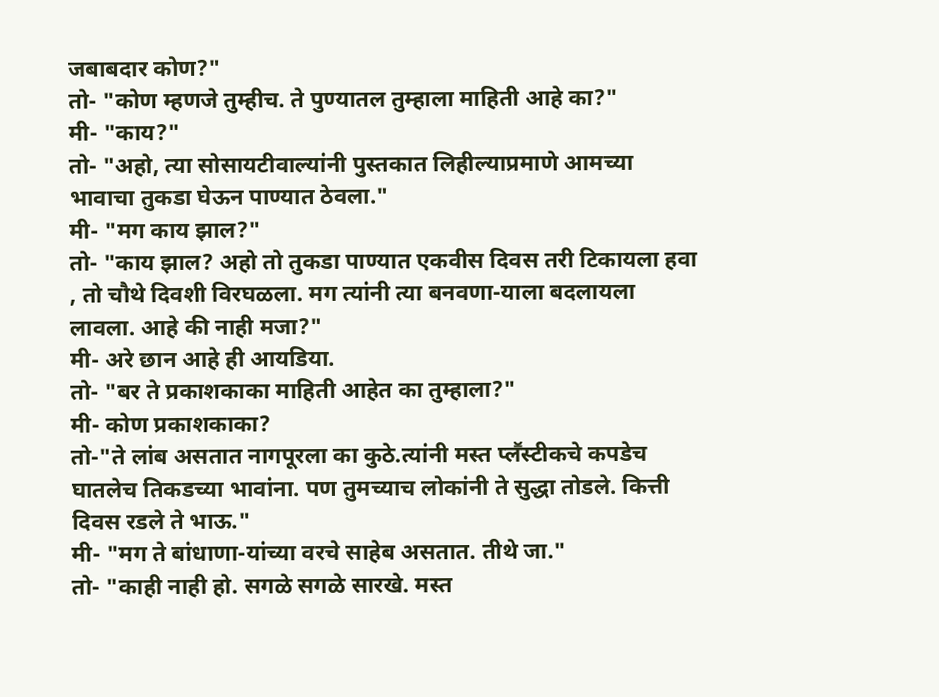जबाबदार कोण?"
तो- "कोण म्हणजे तुम्हीच. ते पुण्यातल तुम्हाला माहिती आहे का?"
मी- "काय?"
तो- "अहो, त्या सोसायटीवाल्यांनी पुस्तकात लिहील्याप्रमाणे आमच्या भावाचा तुकडा घेऊन पाण्यात ठेवला."
मी- "मग काय झाल?"
तो- "काय झाल? अहो तो तुकडा पाण्यात एकवीस दिवस तरी टिकायला हवा , तो चौथे दिवशी विरघळला. मग त्यांनी त्या बनवणा-याला बदलायला लावला. आहे की नाही मजा?"
मी- अरे छान आहे ही आयडिया.
तो- "बर ते प्रकाशकाका माहिती आहेत का तुम्हाला?"
मी- कोण प्रकाशकाका?
तो-"ते लांब असतात नागपूरला का कुठे.त्यांनी मस्त प्लॕस्टीकचे कपडेच घातलेच तिकडच्या भावांना. पण तुमच्याच लोकांनी ते सुद्धा तोडले. कित्ती दिवस रडले ते भाऊ."
मी- "मग ते बांधाणा-यांच्या वरचे साहेब असतात. तीथे जा."
तो- "काही नाही हो. सगळे सगळे सारखे. मस्त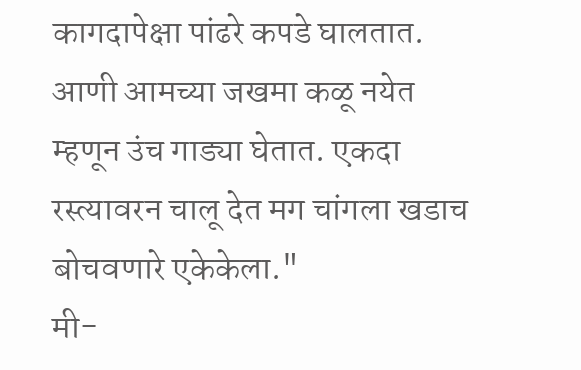कागदापेक्षा पांढरे कपडे घालतात. आणी आमच्या जखमा कळू नयेत म्हणून उंच गाड्या घेतात. एकदा रस्त्यावरन चालू देत मग चांगला खडाच बोचवणारे एकेकेला."
मी-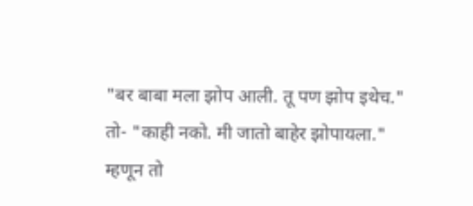"बर बाबा मला झोप आली. तू पण झोप इथेच."
तो- "काही नको. मी जातो बाहेर झोपायला."
म्हणून तो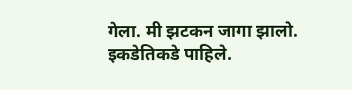गेला. मी झटकन जागा झालो. इकडेतिकडे पाहिले.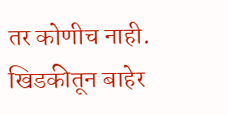तर कोणीच नाही. खिडकीतून बाहेर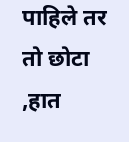पाहिले तर तो छोटा ,हात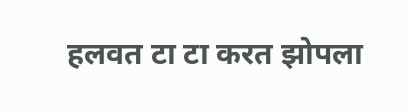हलवत टा टा करत झोपला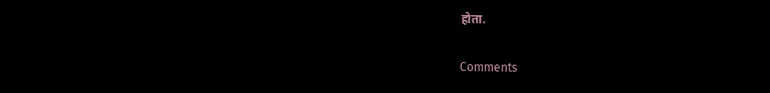होता.

Comments